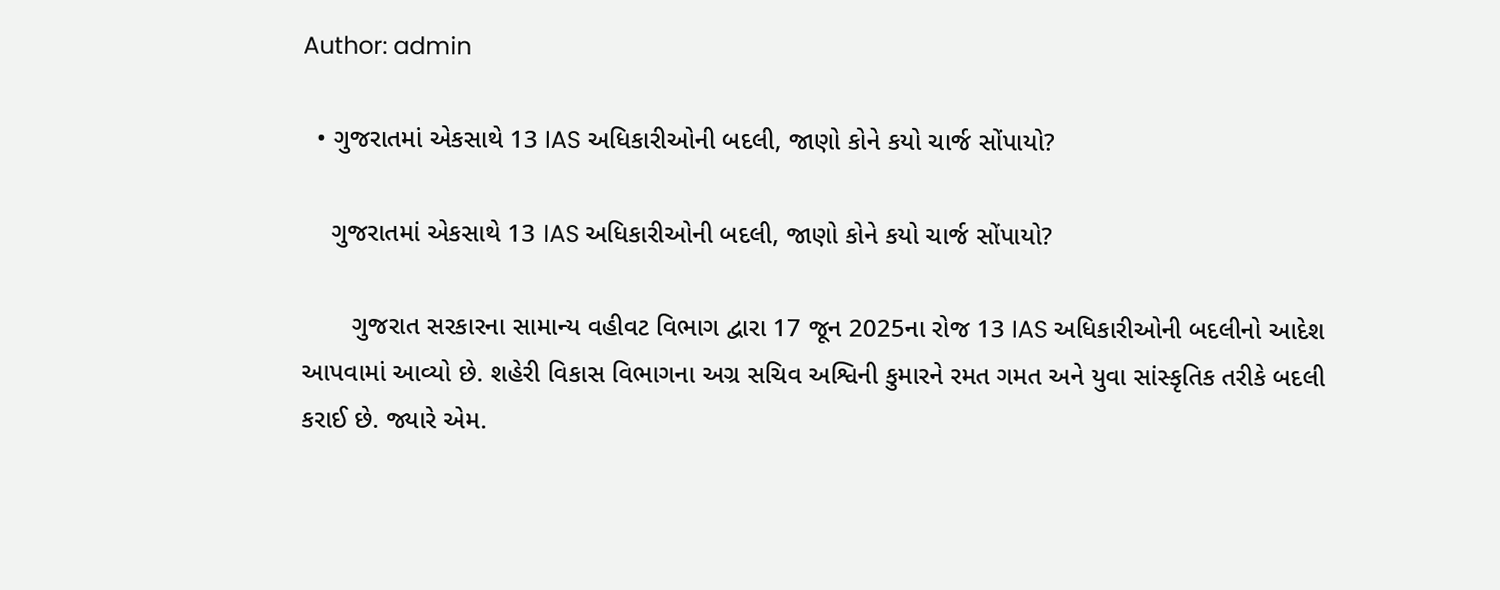Author: admin

  • ગુજરાતમાં એકસાથે 13 IAS અધિકારીઓની બદલી, જાણો કોને કયો ચાર્જ સોંપાયો?

    ગુજરાતમાં એકસાથે 13 IAS અધિકારીઓની બદલી, જાણો કોને કયો ચાર્જ સોંપાયો?

       ગુજરાત સરકારના સામાન્ય વહીવટ વિભાગ દ્વારા 17 જૂન 2025ના રોજ 13 IAS અધિકારીઓની બદલીનો આદેશ આપવામાં આવ્યો છે. શહેરી વિકાસ વિભાગના અગ્ર સચિવ અશ્વિની કુમારને રમત ગમત અને યુવા સાંસ્કૃતિક તરીકે બદલી કરાઈ છે. જ્યારે એમ.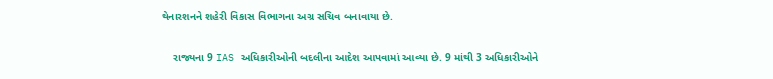થેનારશનને શહેરી વિકાસ વિભાગના અગ્ર સચિવ બનાવાયા છે.

    રાજ્યના 9 IAS અધિકારીઓની બદલીના આદેશ આપવામાં આવ્યા છે. 9 માંથી 3 અધિકારીઓને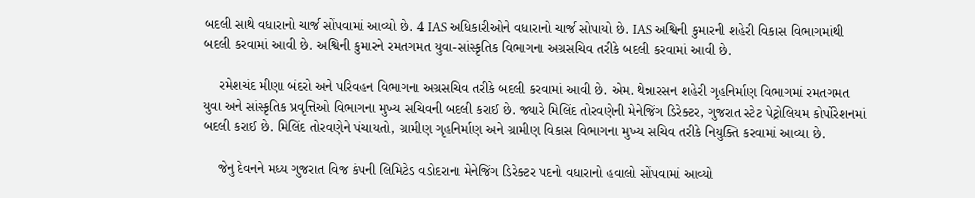બદલી સાથે વધારાનો ચાર્જ સોંપવામાં આવ્યો છે. 4 IAS અધિકારીઓને વધારાનો ચાર્જ સોપાયો છે. IAS અશ્વિની કુમારની શહેરી વિકાસ વિભાગમાંથી બદલી કરવામાં આવી છે. અશ્વિની કુમારને રમતગમત યુવા-સાંસ્કૃતિક વિભાગના અગ્રસચિવ તરીકે બદલી કરવામાં આવી છે.

    રમેશચંદ મીણા બંદરો અને પરિવહન વિભાગના અગ્રસચિવ તરીકે બદલી કરવામાં આવી છે. એમ. થેન્નારસન શહેરી ગૃહનિર્માણ વિભાગમાં રમતગમત યુવા અને સાંસ્કૃતિક પ્રવૃત્તિઓ વિભાગના મુખ્ય સચિવની બદલી કરાઈ છે. જ્યારે મિલિંદ તોરવણેની મેનેજિંગ ડિરેક્ટર, ગુજરાત સ્ટેટ પેટ્રોલિયમ કોર્પોરેશનમાં બદલી કરાઈ છે. મિલિંદ તોરવણેને પંચાયતો, ગ્રામીણ ગૃહનિર્માણ અને ગ્રામીણ વિકાસ વિભાગના મુખ્ય સચિવ તરીકે નિયુક્તિ કરવામાં આવ્યા છે.

    જેનુ દેવનને મધ્ય ગુજરાત વિજ કંપની લિમિટેડ વડોદરાના મેનેજિંગ ડિરેક્ટર પદનો વધારાનો હવાલો સોંપવામાં આવ્યો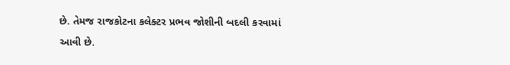છે. તેમજ રાજકોટના કલેક્ટર પ્રભવ જોશીની બદલી કરવામાં આવી છે.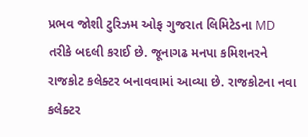પ્રભવ જોશી ટુરિઝમ ઓફ ગુજરાત લિમિટેડના MD તરીકે બદલી કરાઈ છે. જૂનાગઢ મનપા કમિશનરને રાજકોટ કલેક્ટર બનાવવામાં આવ્યા છે. રાજકોટના નવા કલેક્ટર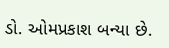ડો. ઓમપ્રકાશ બન્યા છે.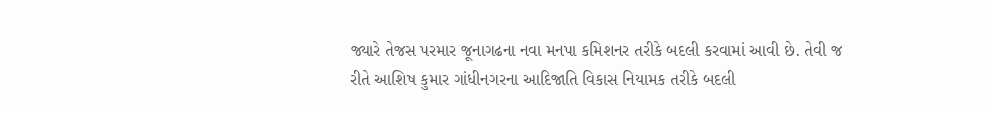જ્યારે તેજસ પરમાર જૂનાગઢના નવા મનપા કમિશનર તરીકે બદલી કરવામાં આવી છે. તેવી જ રીતે આશિષ કુમાર ગાંધીનગરના આદિજાતિ વિકાસ નિયામક તરીકે બદલી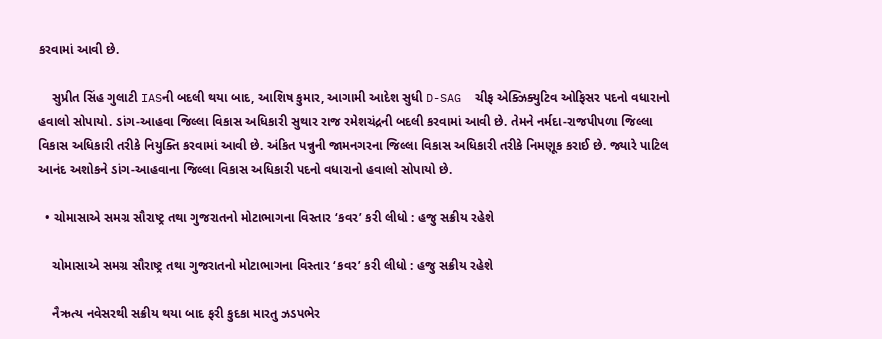કરવામાં આવી છે.

    સુપ્રીત સિંહ ગુલાટી IASની બદલી થયા બાદ, આશિષ કુમાર, આગામી આદેશ સુધી D-SAG  ચીફ એક્ઝિક્યુટિવ ઓફિસર પદનો વધારાનો હવાલો સોપાયો. ડાંગ-આહવા જિલ્લા વિકાસ અધિકારી સુથાર રાજ રમેશચંદ્રની બદલી કરવામાં આવી છે. તેમને નર્મદા-રાજપીપળા જિલ્લા વિકાસ અધિકારી તરીકે નિયુક્તિ કરવામાં આવી છે. અંકિત પન્નુની જામનગરના જિલ્લા વિકાસ અધિકારી તરીકે નિમણૂક કરાઈ છે. જ્યારે પાટિલ આનંદ અશોકને ડાંગ-આહવાના જિલ્લા વિકાસ અધિકારી પદનો વધારાનો હવાલો સોપાયો છે.

  • ચોમાસાએ સમગ્ર સૌરાષ્ટ્ર તથા ગુજરાતનો મોટાભાગના વિસ્તાર ‘કવર’ કરી લીધો : હજુ સક્રીય રહેશે

    ચોમાસાએ સમગ્ર સૌરાષ્ટ્ર તથા ગુજરાતનો મોટાભાગના વિસ્તાર ‘કવર’ કરી લીધો : હજુ સક્રીય રહેશે

    નૈઋત્ય નવેસરથી સક્રીય થયા બાદ ફરી કુદકા મારતુ ઝડપભેર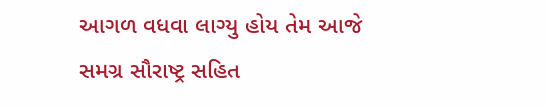આગળ વધવા લાગ્યુ હોય તેમ આજે સમગ્ર સૌરાષ્ટ્ર સહિત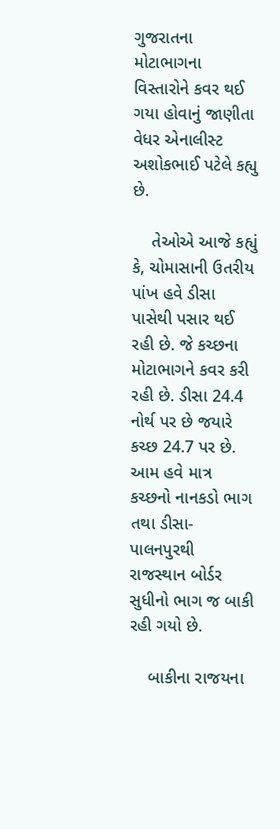ગુજરાતના મોટાભાગના વિસ્તારોને કવર થઈ ગયા હોવાનું જાણીતા વેધર એનાલીસ્ટ અશોકભાઈ પટેલે કહ્યુ છે.

    તેઓએ આજે કહ્યું કે, ચોમાસાની ઉતરીય પાંખ હવે ડીસા પાસેથી પસાર થઈ રહી છે. જે કચ્છના મોટાભાગને કવર કરી રહી છે. ડીસા 24.4 નોર્થ પર છે જયારે કચ્છ 24.7 પર છે. આમ હવે માત્ર કચ્છનો નાનકડો ભાગ તથા ડીસા-પાલનપુરથી રાજસ્થાન બોર્ડર સુધીનો ભાગ જ બાકી રહી ગયો છે.

    બાકીના રાજયના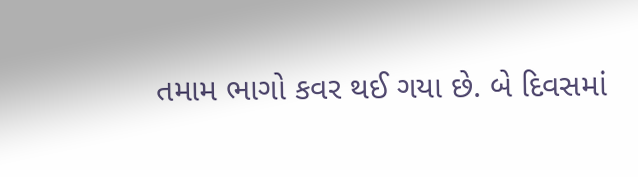તમામ ભાગો કવર થઈ ગયા છે. બે દિવસમાં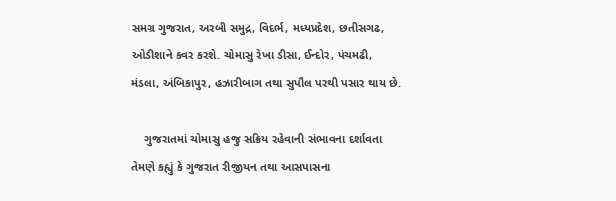સમગ્ર ગુજરાત, અરબી સમુદ્ર, વિદર્ભ, મધ્યપ્રદેશ, છતીસગઢ, ઓડીશાને કવર કરશે. ચોમાસુ રેખા ડીસા, ઈન્દોર, પંચમઢી, મંડલા, અંબિકાપુર, હઝારીબાગ તથા સુપૌલ પરથી પસાર થાય છે.

    ગુજરાતમાં ચોમાસુ હજુ સક્રિય રહેવાની સંભાવના દર્શાવતા તેમણે કહ્યું કે ગુજરાત રીજીયન તથા આસપાસના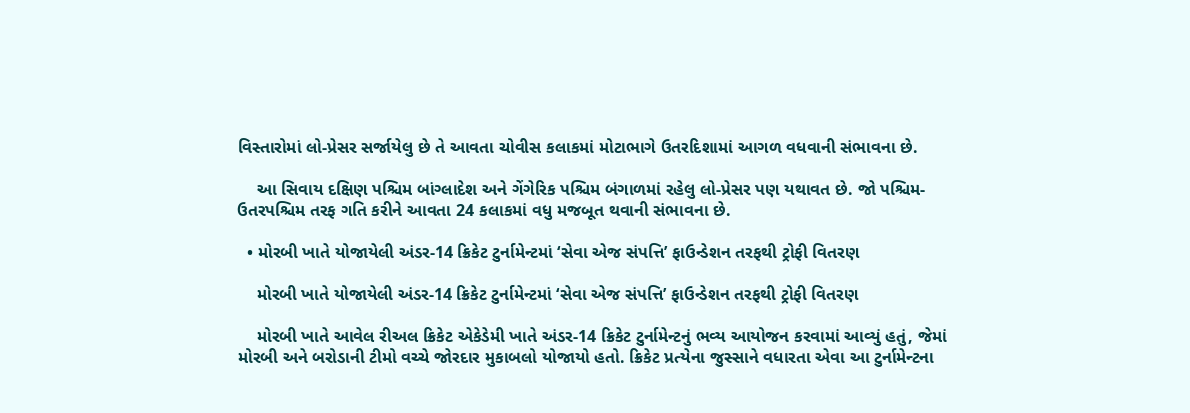વિસ્તારોમાં લો-પ્રેસર સર્જાયેલુ છે તે આવતા ચોવીસ કલાકમાં મોટાભાગે ઉતરદિશામાં આગળ વધવાની સંભાવના છે.

    આ સિવાય દક્ષિણ પશ્ચિમ બાંગ્લાદેશ અને ગેંગેરિક પશ્ચિમ બંગાળમાં રહેલુ લો-પ્રેસર પણ યથાવત છે. જો પશ્ચિમ-ઉતરપશ્ચિમ તરફ ગતિ કરીને આવતા 24 કલાકમાં વધુ મજબૂત થવાની સંભાવના છે.

  • મોરબી ખાતે યોજાયેલી અંડર-14 ક્રિકેટ ટુર્નામેન્ટમાં ‘સેવા એજ સંપત્તિ’ ફાઉન્ડેશન તરફથી ટ્રોફી વિતરણ

    મોરબી ખાતે યોજાયેલી અંડર-14 ક્રિકેટ ટુર્નામેન્ટમાં ‘સેવા એજ સંપત્તિ’ ફાઉન્ડેશન તરફથી ટ્રોફી વિતરણ

    મોરબી ખાતે આવેલ રીઅલ ક્રિકેટ એકેડેમી ખાતે અંડર-14 ક્રિકેટ ટુર્નામેન્ટનું ભવ્ય આયોજન કરવામાં આવ્યું હતું, જેમાં મોરબી અને બરોડાની ટીમો વચ્ચે જોરદાર મુકાબલો યોજાયો હતો. ક્રિકેટ પ્રત્યેના જુસ્સાને વધારતા એવા આ ટુર્નામેન્ટના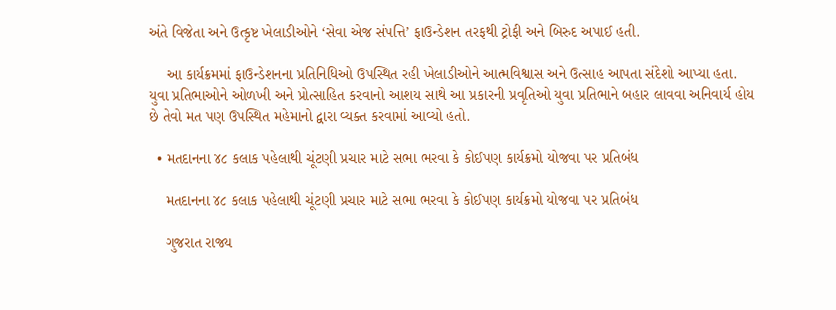અંતે વિજેતા અને ઉત્કૃષ્ટ ખેલાડીઓને ‘સેવા એજ સંપત્તિ’ ફાઉન્ડેશન તરફથી ટ્રોફી અને બિરુદ અપાઈ હતી.

    આ કાર્યક્રમમાં ફાઉન્ડેશનના પ્રતિનિધિઓ ઉપસ્થિત રહી ખેલાડીઓને આત્મવિશ્વાસ અને ઉત્સાહ આપતા સંદેશો આપ્યા હતા. યુવા પ્રતિભાઓને ઓળખી અને પ્રોત્સાહિત કરવાનો આશય સાથે આ પ્રકારની પ્રવૃતિઓ યુવા પ્રતિભાને બહાર લાવવા અનિવાર્ય હોય છે તેવો મત પણ ઉપસ્થિત મહેમાનો દ્વારા વ્યક્ત કરવામાં આવ્યો હતો.

  • મતદાનના ૪૮ કલાક પહેલાથી ચૂંટણી પ્રચાર માટે સભા ભરવા કે કોઈપણ કાર્યક્રમો યોજવા પર પ્રતિબંધ

    મતદાનના ૪૮ કલાક પહેલાથી ચૂંટણી પ્રચાર માટે સભા ભરવા કે કોઈપણ કાર્યક્રમો યોજવા પર પ્રતિબંધ

    ગુજરાત રાજ્ય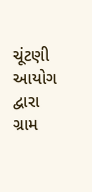ચૂંટણી આયોગ દ્વારા ગ્રામ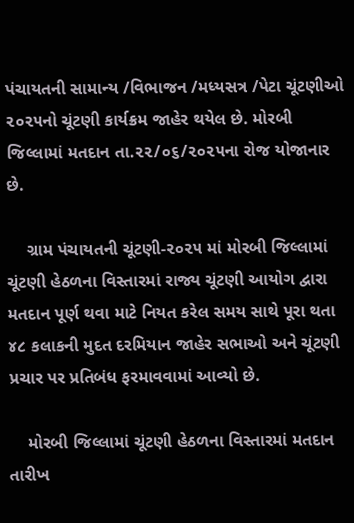પંચાયતની સામાન્ય /વિભાજન /મધ્યસત્ર /પેટા ચૂંટણીઓ ૨૦૨૫નો ચૂંટણી કાર્યક્રમ જાહેર થયેલ છે. મોરબી જિલ્લામાં મતદાન તા.૨૨/૦૬/૨૦૨૫ના રોજ યોજાનાર છે.

    ગ્રામ પંચાયતની ચૂંટણી-૨૦૨૫ માં મોરબી જિલ્લામાં ચૂંટણી હેઠળના વિસ્તારમાં રાજ્ય ચૂંટણી આયોગ દ્વારા મતદાન પૂર્ણ થવા માટે નિયત કરેલ સમય સાથે પૂરા થતા ૪૮ કલાકની મુદત દરમિયાન જાહેર સભાઓ અને ચૂંટણી પ્રચાર પર પ્રતિબંધ ફરમાવવામાં આવ્યો છે.

    મોરબી જિલ્લામાં ચૂંટણી હેઠળના વિસ્તારમાં મતદાન તારીખ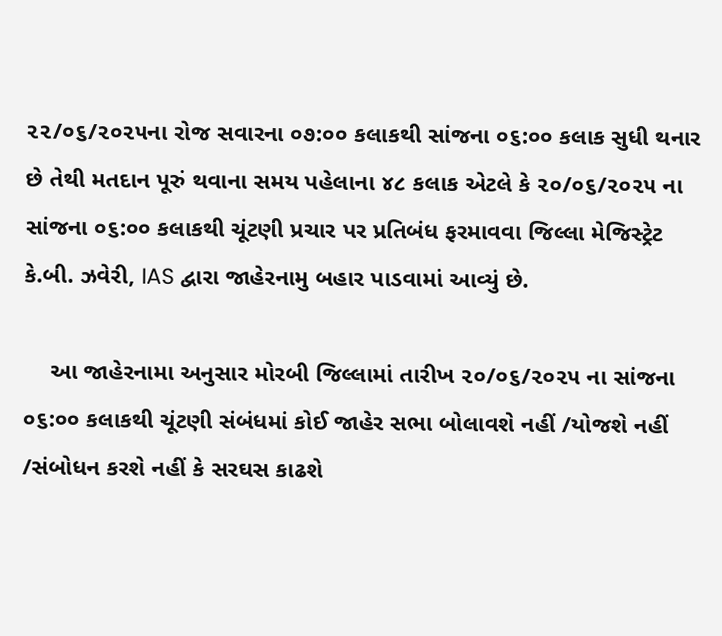૨૨/૦૬/૨૦૨૫ના રોજ સવારના ૦૭:૦૦ કલાકથી સાંજના ૦૬:૦૦ કલાક સુધી થનાર છે તેથી મતદાન પૂરું થવાના સમય પહેલાના ૪૮ કલાક એટલે કે ૨૦/૦૬/૨૦૨૫ ના સાંજના ૦૬:૦૦ કલાકથી ચૂંટણી પ્રચાર પર પ્રતિબંધ ફરમાવવા જિલ્લા મેજિસ્ટ્રેટ  કે.બી. ઝવેરી, IAS દ્વારા જાહેરનામુ બહાર પાડવામાં આવ્યું છે.

    આ જાહેરનામા અનુસાર મોરબી જિલ્લામાં તારીખ ૨૦/૦૬/૨૦૨૫ ના સાંજના ૦૬:૦૦ કલાકથી ચૂંટણી સંબંધમાં કોઈ જાહેર સભા બોલાવશે નહીં /યોજશે નહીં /સંબોધન કરશે નહીં કે સરઘસ કાઢશે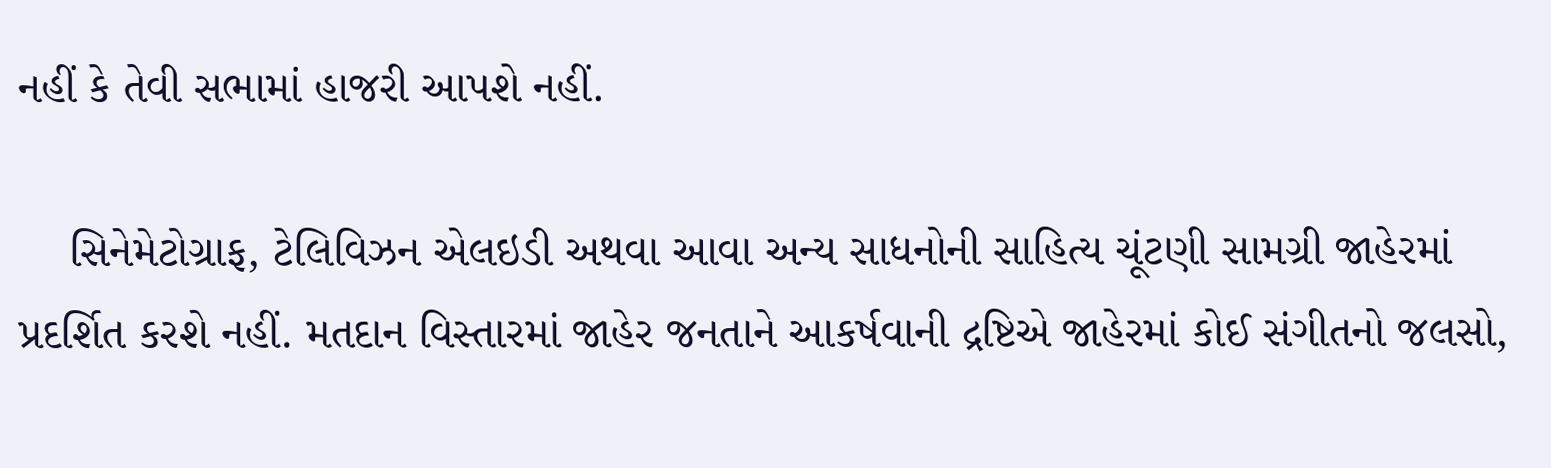નહીં કે તેવી સભામાં હાજરી આપશે નહીં.

    સિનેમેટોગ્રાફ, ટેલિવિઝન એલઇડી અથવા આવા અન્ય સાધનોની સાહિત્ય ચૂંટણી સામગ્રી જાહેરમાં પ્રદર્શિત કરશે નહીં. મતદાન વિસ્તારમાં જાહેર જનતાને આકર્ષવાની દ્રષ્ટિએ જાહેરમાં કોઈ સંગીતનો જલસો,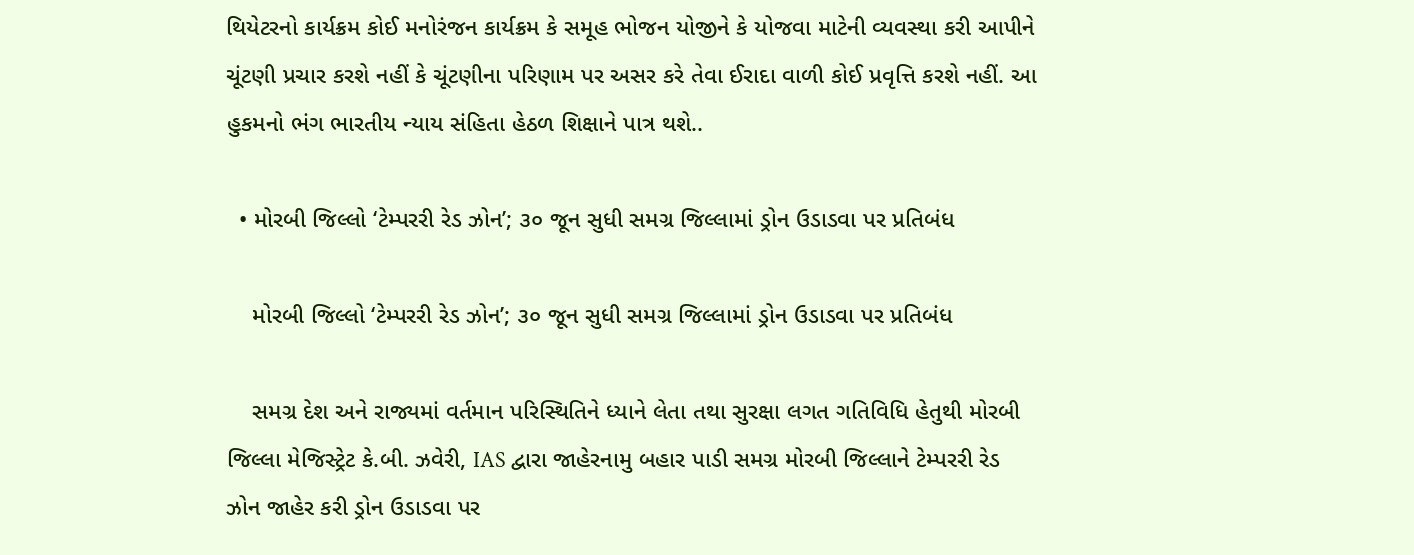થિયેટરનો કાર્યક્રમ કોઈ મનોરંજન કાર્યક્રમ કે સમૂહ ભોજન યોજીને કે યોજવા માટેની વ્યવસ્થા કરી આપીને ચૂંટણી પ્રચાર કરશે નહીં કે ચૂંટણીના પરિણામ પર અસર કરે તેવા ઈરાદા વાળી કોઈ પ્રવૃત્તિ કરશે નહીં. આ હુકમનો ભંગ ભારતીય ન્યાય સંહિતા હેઠળ શિક્ષાને પાત્ર થશે..

  • મોરબી જિલ્લો ‘ટેમ્પરરી રેડ ઝોન’; ૩૦ જૂન સુધી સમગ્ર જિલ્લામાં ડ્રોન ઉડાડવા પર પ્રતિબંધ

    મોરબી જિલ્લો ‘ટેમ્પરરી રેડ ઝોન’; ૩૦ જૂન સુધી સમગ્ર જિલ્લામાં ડ્રોન ઉડાડવા પર પ્રતિબંધ

    સમગ્ર દેશ અને રાજ્યમાં વર્તમાન પરિસ્થિતિને ધ્યાને લેતા તથા સુરક્ષા લગત ગતિવિધિ હેતુથી મોરબી જિલ્લા મેજિસ્ટ્રેટ કે.બી. ઝવેરી, IAS દ્વારા જાહેરનામુ બહાર પાડી સમગ્ર મોરબી જિલ્લાને ટેમ્પરરી રેડ ઝોન જાહેર કરી ડ્રોન ઉડાડવા પર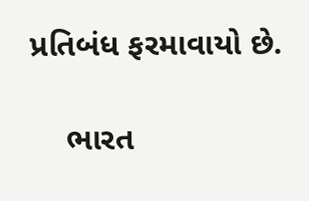પ્રતિબંધ ફરમાવાયો છે.

    ભારત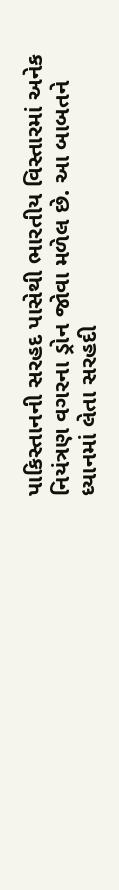પાકિસ્તાનની સરહદ પાસેથી ભારતીય વિસ્તારમાં અનેક નિયંત્રણ વગરના ડ્રોન જોવા મળેલ છે. આ બાબતને ધ્યાનમાં લેતા સરહદી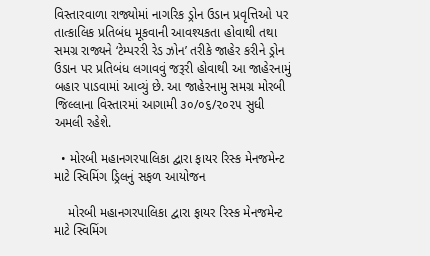વિસ્તારવાળા રાજ્યોમાં નાગરિક ડ્રોન ઉડાન પ્રવૃત્તિઓ પર તાત્કાલિક પ્રતિબંધ મૂકવાની આવશ્યકતા હોવાથી તથા સમગ્ર રાજ્યને ‘ટેમ્પરરી રેડ ઝોન’ તરીકે જાહેર કરીને ડ્રોન ઉડાન પર પ્રતિબંધ લગાવવું જરૂરી હોવાથી આ જાહેરનામું બહાર પાડવામાં આવ્યું છે. આ જાહેરનામુ સમગ્ર મોરબી જિલ્લાના વિસ્તારમાં આગામી ૩૦/૦૬/૨૦૨૫ સુધી અમલી રહેશે.

  • મોરબી મહાનગરપાલિકા દ્વારા ફાયર રિસ્ક મેનજમેન્ટ માટે સ્વિમિંગ ડ્રિલનું સફળ આયોજન

    મોરબી મહાનગરપાલિકા દ્વારા ફાયર રિસ્ક મેનજમેન્ટ માટે સ્વિમિંગ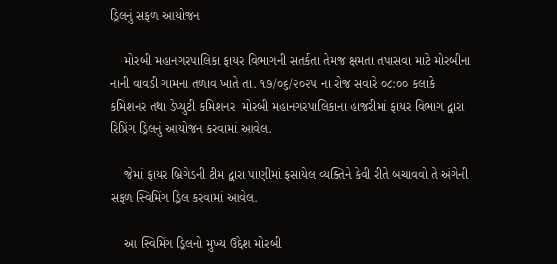ડ્રિલનું સફળ આયોજન

    મોરબી મહાનગરપાલિકા ફાયર વિભાગની સતર્કતા તેમજ ક્ષમતા તપાસવા માટે મોરબીના નાની વાવડી ગામના તળાવ ખાતે તા. ૧૭/૦૬/૨૦૨૫ ના રોજ સવારે ૦૮:૦૦ કલાકે કમિશનર તથા ડેપ્યુટી કમિશનર  મોરબી મહાનગરપાલિકાના હાજરીમાં ફાયર વિભાગ દ્વારા રિપ્રિંગ ડ્રિલનું આયોજન કરવામાં આવેલ.

    જેમાં ફાયર બ્રિગેડની ટીમ દ્વારા પાણીમાં ફસાયેલ વ્યક્તિને કેવી રીતે બચાવવો તે અંગેની સફળ સ્વિમિંગ ડ્રિલ કરવામાં આવેલ.

    આ સ્વિમિંગ ડ્રિલનો મુખ્ય ઉદ્દેશ મોરબી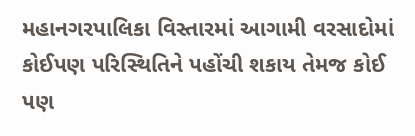મહાનગરપાલિકા વિસ્તારમાં આગામી વરસાદોમાં કોઈપણ પરિસ્થિતિને પહોંચી શકાય તેમજ કોઈ પણ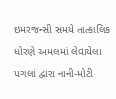ઇમરજન્સી સમયે તાત્કાલિક ધોરણે અમલમાં લેવાયેલા પગલાં દ્વારા નાની-મોટી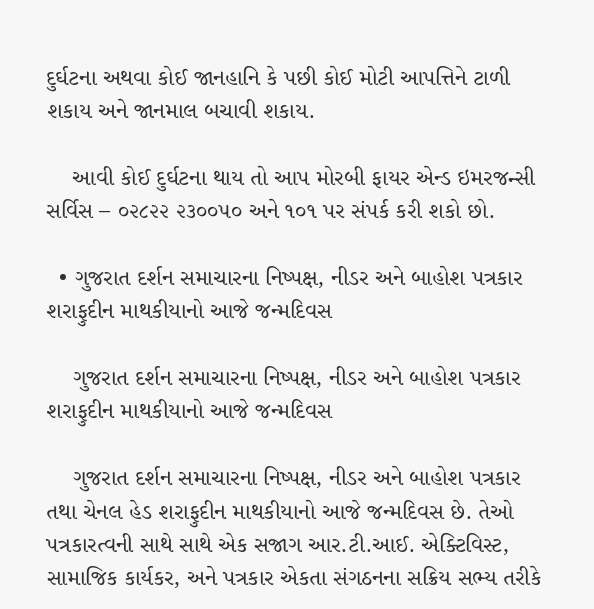દુર્ઘટના અથવા કોઈ જાનહાનિ કે પછી કોઈ મોટી આપત્તિને ટાળી શકાય અને જાનમાલ બચાવી શકાય.

    આવી કોઈ દુર્ઘટના થાય તો આપ મોરબી ફાયર એન્ડ ઇમરજન્સી સર્વિસ – ૦૨૮૨૨ ૨૩૦૦૫૦ અને ૧૦૧ પર સંપર્ક કરી શકો છો.

  • ગુજરાત દર્શન સમાચારના નિષ્પક્ષ, નીડર અને બાહોશ પત્રકાર શરાફુદીન માથકીયાનો આજે જન્મદિવસ

    ગુજરાત દર્શન સમાચારના નિષ્પક્ષ, નીડર અને બાહોશ પત્રકાર શરાફુદીન માથકીયાનો આજે જન્મદિવસ

    ગુજરાત દર્શન સમાચારના નિષ્પક્ષ, નીડર અને બાહોશ પત્રકાર તથા ચેનલ હેડ શરાફુદીન માથકીયાનો આજે જન્મદિવસ છે. તેઓ પત્રકારત્વની સાથે સાથે એક સજાગ આર.ટી.આઈ. એક્ટિવિસ્ટ, સામાજિક કાર્યકર, અને પત્રકાર એકતા સંગઠનના સક્રિય સભ્ય તરીકે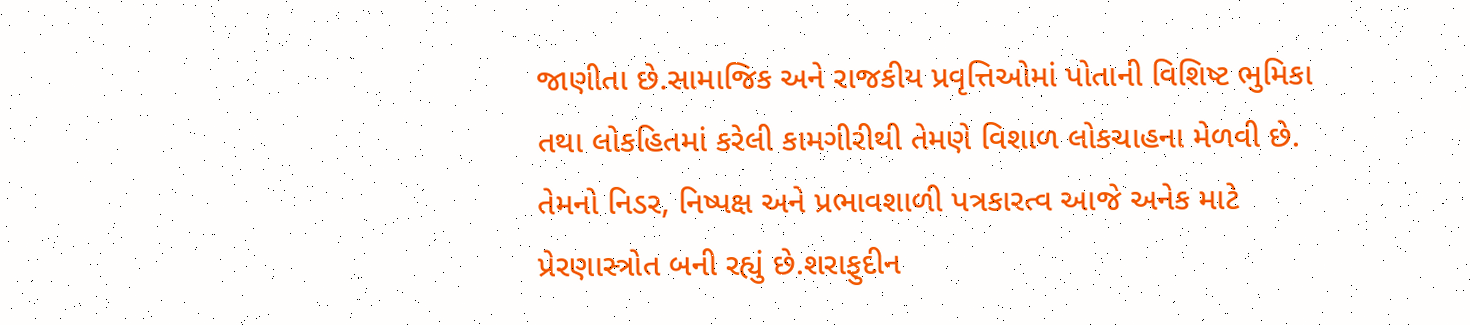જાણીતા છે.સામાજિક અને રાજકીય પ્રવૃત્તિઓમાં પોતાની વિશિષ્ટ ભુમિકા તથા લોકહિતમાં કરેલી કામગીરીથી તેમણે વિશાળ લોકચાહના મેળવી છે. તેમનો નિડર, નિષ્પક્ષ અને પ્રભાવશાળી પત્રકારત્વ આજે અનેક માટે પ્રેરણાસ્ત્રોત બની રહ્યું છે.શરાફુદીન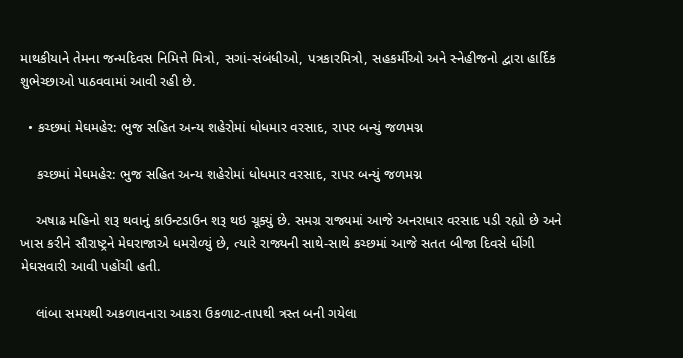માથકીયાને તેમના જન્મદિવસ નિમિત્તે મિત્રો, સગાં-સંબંધીઓ, પત્રકારમિત્રો, સહકર્મીઓ અને સ્નેહીજનો દ્વારા હાર્દિક શુભેચ્છાઓ પાઠવવામાં આવી રહી છે.

  • કચ્છમાં મેઘમહેર: ભુજ સહિત અન્ય શહેરોમાં ધોધમાર વરસાદ, રાપર બન્યું જળમગ્ન

    કચ્છમાં મેઘમહેર: ભુજ સહિત અન્ય શહેરોમાં ધોધમાર વરસાદ, રાપર બન્યું જળમગ્ન

    અષાઢ મહિનો શરૂ થવાનું કાઉન્ટડાઉન શરૂ થઇ ચૂક્યું છે. સમગ્ર રાજ્યમાં આજે અનરાધાર વરસાદ પડી રહ્યો છે અને ખાસ કરીને સૌરાષ્ટ્રને મેઘરાજાએ ધમરોળ્યું છે, ત્યારે રાજ્યની સાથે-સાથે કચ્છમાં આજે સતત બીજા દિવસે ધીંગી મેઘસવારી આવી પહોંચી હતી.

    લાંબા સમયથી અકળાવનારા આકરા ઉકળાટ-તાપથી ત્રસ્ત બની ગયેલા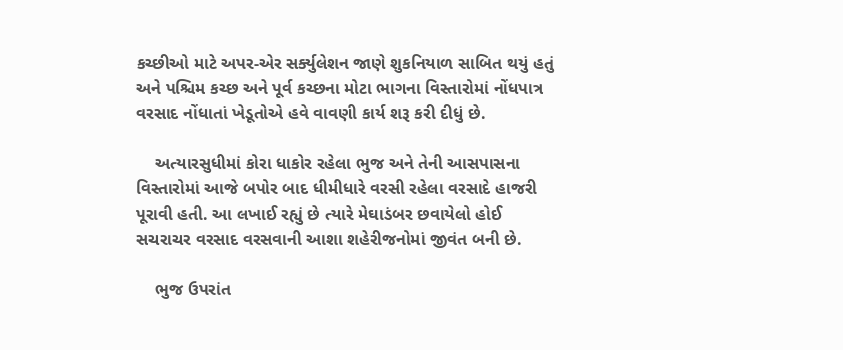કચ્છીઓ માટે અપર-એર સર્ક્યુલેશન જાણે શુકનિયાળ સાબિત થયું હતું અને પશ્ચિમ કચ્છ અને પૂર્વ કચ્છના મોટા ભાગના વિસ્તારોમાં નોંધપાત્ર વરસાદ નોંધાતાં ખેડૂતોએ હવે વાવણી કાર્ય શરૂ કરી દીધું છે.

    અત્યારસુધીમાં કોરા ધાકોર રહેલા ભુજ અને તેની આસપાસના વિસ્તારોમાં આજે બપોર બાદ ધીમીધારે વરસી રહેલા વરસાદે હાજરી પૂરાવી હતી. આ લખાઈ રહ્યું છે ત્યારે મેઘાડંબર છવાયેલો હોઈ સચરાચર વરસાદ વરસવાની આશા શહેરીજનોમાં જીવંત બની છે.

    ભુજ ઉપરાંત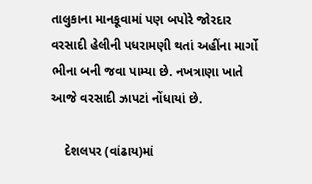તાલુકાના માનકૂવામાં પણ બપોરે જોરદાર વરસાદી હેલીની પધરામણી થતાં અહીંના માર્ગો ભીના બની જવા પામ્યા છે. નખત્રાણા ખાતે આજે વરસાદી ઝાપટાં નોંધાયાં છે.

    દેશલપર (વાંઢાય)માં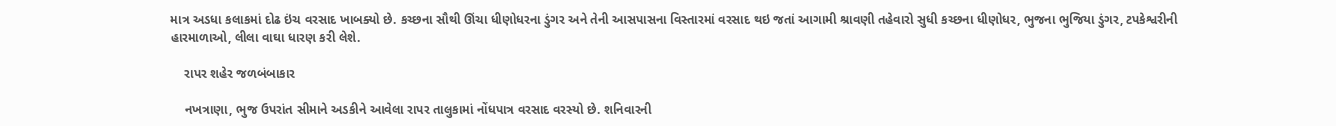માત્ર અડધા કલાકમાં દોઢ ઇંચ વરસાદ ખાબક્યો છે. કચ્છના સૌથી ઊંચા ધીણોધરના ડુંગર અને તેની આસપાસના વિસ્તારમાં વરસાદ થઇ જતાં આગામી શ્રાવણી તહેવારો સુધી કચ્છના ધીણોધર, ભુજના ભુજિયા ડુંગર, ટપકેશ્વરીની હારમાળાઓ, લીલા વાઘા ધારણ કરી લેશે.

    રાપર શહેર જળબંબાકાર

    નખત્રાણા, ભુજ ઉપરાંત સીમાને અડકીને આવેલા રાપર તાલુકામાં નોંધપાત્ર વરસાદ વરસ્યો છે. શનિવારની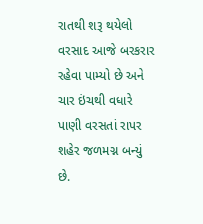રાતથી શરૂ થયેલો વરસાદ આજે બરકરાર રહેવા પામ્યો છે અને ચાર ઇંચથી વધારે પાણી વરસતાં રાપર શહેર જળમગ્ન બન્યું છે.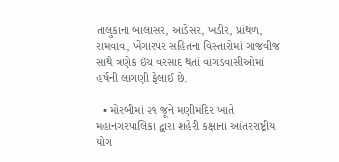તાલુકાના બાલાસર, આડેસર, ખડીર, પ્રાંથળ, રામવાવ, ખેંગારપર સહિતના વિસ્તારોમાં ગાજવીજ સાથે ત્રણેક ઇંચ વરસાદ થતાં વાગડવાસીઓમાં હર્ષની લાગણી ફેલાઈ છે.

  • મોરબીમાં ૨૧ જૂને મણીમંદિર ખાતે મહાનગરપાલિકા દ્વારા શહેરી કક્ષાના આંતરરાષ્ટ્રીય યોગ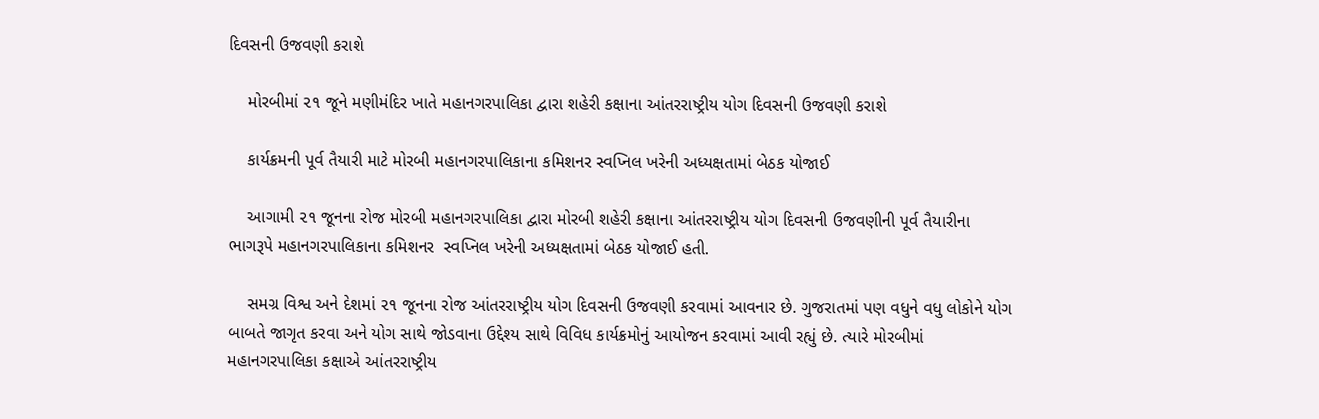દિવસની ઉજવણી કરાશે

    મોરબીમાં ૨૧ જૂને મણીમંદિર ખાતે મહાનગરપાલિકા દ્વારા શહેરી કક્ષાના આંતરરાષ્ટ્રીય યોગ દિવસની ઉજવણી કરાશે

    કાર્યક્રમની પૂર્વ તૈયારી માટે મોરબી મહાનગરપાલિકાના કમિશનર સ્વપ્નિલ ખરેની અધ્યક્ષતામાં બેઠક યોજાઈ

    આગામી ૨૧ જૂનના રોજ મોરબી મહાનગરપાલિકા દ્વારા મોરબી શહેરી કક્ષાના આંતરરાષ્ટ્રીય યોગ દિવસની ઉજવણીની પૂર્વ તૈયારીના ભાગરૂપે મહાનગરપાલિકાના કમિશનર  સ્વપ્નિલ ખરેની અધ્યક્ષતામાં બેઠક યોજાઈ હતી.

    સમગ્ર વિશ્વ અને દેશમાં ૨૧ જૂનના રોજ આંતરરાષ્ટ્રીય યોગ દિવસની ઉજવણી કરવામાં આવનાર છે. ગુજરાતમાં પણ વધુને વધુ લોકોને યોગ બાબતે જાગૃત કરવા અને યોગ સાથે જોડવાના ઉદ્દેશ્ય સાથે વિવિધ કાર્યક્રમોનું આયોજન કરવામાં આવી રહ્યું છે. ત્યારે મોરબીમાં મહાનગરપાલિકા કક્ષાએ આંતરરાષ્ટ્રીય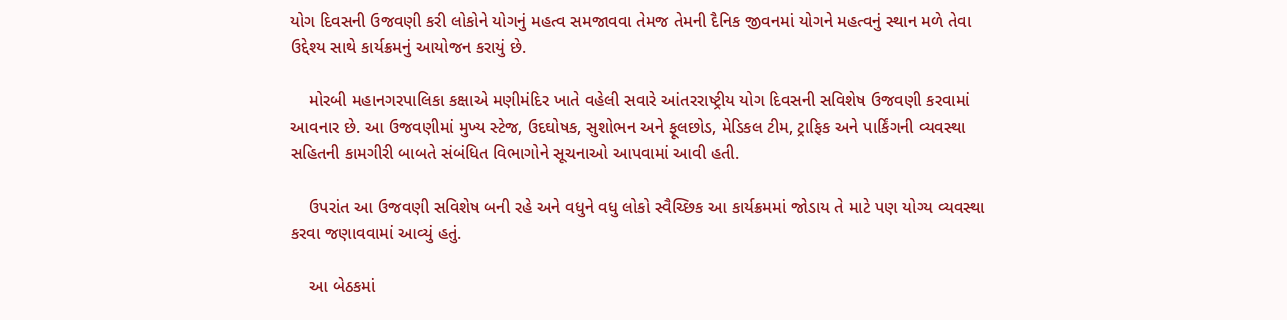યોગ દિવસની ઉજવણી કરી લોકોને યોગનું મહત્વ સમજાવવા તેમજ તેમની દૈનિક જીવનમાં યોગને મહત્વનું સ્થાન મળે તેવા ઉદ્દેશ્ય સાથે કાર્યક્રમનું આયોજન કરાયું છે.

    મોરબી મહાનગરપાલિકા કક્ષાએ મણીમંદિર ખાતે વહેલી સવારે આંતરરાષ્ટ્રીય યોગ દિવસની સવિશેષ ઉજવણી કરવામાં આવનાર છે. આ ઉજવણીમાં મુખ્ય સ્ટેજ, ઉદઘોષક, સુશોભન અને ફૂલછોડ, મેડિકલ ટીમ, ટ્રાફિક અને પાર્કિંગની વ્યવસ્થા સહિતની કામગીરી બાબતે સંબંધિત વિભાગોને સૂચનાઓ આપવામાં આવી હતી.

    ઉપરાંત આ ઉજવણી સવિશેષ બની રહે અને વધુને વધુ લોકો સ્વૈચ્છિક આ કાર્યક્રમમાં જોડાય તે માટે પણ યોગ્ય વ્યવસ્થા કરવા જણાવવામાં આવ્યું હતું.

    આ બેઠકમાં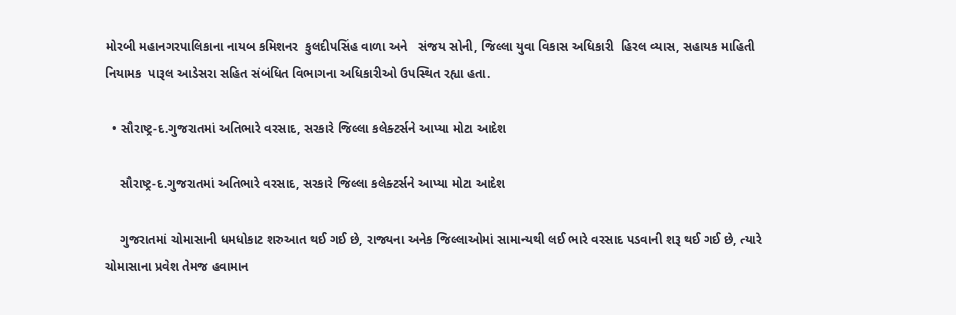મોરબી મહાનગરપાલિકાના નાયબ કમિશનર  કુલદીપસિંહ વાળા અને   સંજય સોની, જિલ્લા યુવા વિકાસ અધિકારી  હિરલ વ્યાસ, સહાયક માહિતી નિયામક  પારૂલ આડેસરા સહિત સંબંધિત વિભાગના અધિકારીઓ ઉપસ્થિત રહ્યા હતા.

  • સૌરાષ્ટ્ર-દ.ગુજરાતમાં અતિભારે વરસાદ, સરકારે જિલ્લા કલેક્ટર્સને આપ્યા મોટા આદેશ

    સૌરાષ્ટ્ર-દ.ગુજરાતમાં અતિભારે વરસાદ, સરકારે જિલ્લા કલેક્ટર્સને આપ્યા મોટા આદેશ

    ગુજરાતમાં ચોમાસાની ધમધોકાટ શરુઆત થઈ ગઈ છે, રાજ્યના અનેક જિલ્લાઓમાં સામાન્યથી લઈ ભારે વરસાદ પડવાની શરૂ થઈ ગઈ છે, ત્યારે ચોમાસાના પ્રવેશ તેમજ હવામાન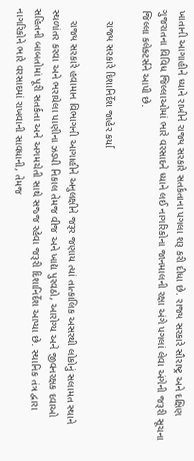ખાતાની આગાહીને ધ્યાને રાખીને રાજ્ય સરકારે સતર્કતાના પગલા શરૂ કરી દીધા છે. રાજ્ય સરકારે સૌરાષ્ટ્ર અને દક્ષિણ ગુજરાતના વિવિધ જિલ્લાઓમાં ભારે વરસાદને ધ્યાને લઈ નાગરિકોના જાનમાલની રક્ષા અંગે પગલાં લેવા અંગેની જરૂરી સૂચના જિલ્લા કલેક્ટર્સને આપી છે.

    રાજ્ય સરકારે દિશાનિર્દેશ જાહેર કર્યા

    રાજ્ય સરકારે હવામાન વિભાગની આગાહીને અનુલક્ષીને જરૂર જણાય ત્યાં તાત્કાલિક અસરથી લોકોનું સલામત સ્થાને સ્થળાંતર કરવા અને ભરાયેલા પાણીના ઝડપી નિકાલ તેમજ વીજ અને ખાદ્ય પુરવઠો, આરોગ્ય અને જીવનરક્ષક દવાઓ સહિતની બાબતોમાં પૂરી સતર્કતા અને અગમચેતી સાથે સજ્જ રહેવા જરૂરી દિશાનિર્દેશ આપ્યા છે. સ્થાનિક તંત્ર દ્વારા નાગરિકોને ભારે વરસાદમાં રાખવાની સાવધાની, તેમજ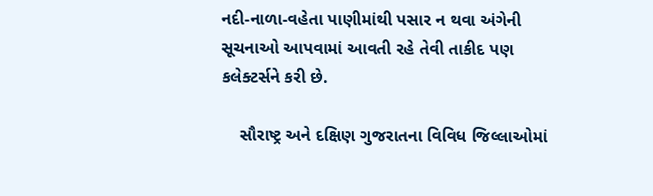નદી-નાળા-વહેતા પાણીમાંથી પસાર ન થવા અંગેની સૂચનાઓ આપવામાં આવતી રહે તેવી તાકીદ પણ કલેક્ટર્સને કરી છે.

    સૌરાષ્ટ્ર અને દક્ષિણ ગુજરાતના વિવિધ જિલ્લાઓમાં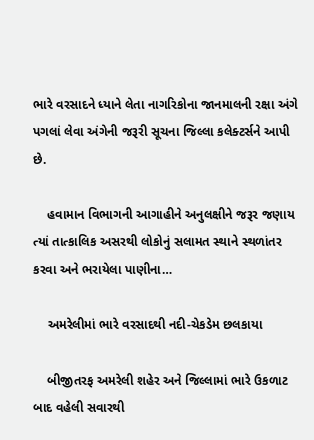ભારે વરસાદને ધ્યાને લેતા નાગરિકોના જાનમાલની રક્ષા અંગે પગલાં લેવા અંગેની જરૂરી સૂચના જિલ્લા કલેક્ટર્સને આપી છે.

    હવામાન વિભાગની આગાહીને અનુલક્ષીને જરૂર જણાય ત્યાં તાત્કાલિક અસરથી લોકોનું સલામત સ્થાને સ્થળાંતર કરવા અને ભરાયેલા પાણીના…

    અમરેલીમાં ભારે વરસાદથી નદી-ચેકડેમ છલકાયા

    બીજીતરફ અમરેલી શહેર અને જિલ્લામાં ભારે ઉકળાટ બાદ વહેલી સવારથી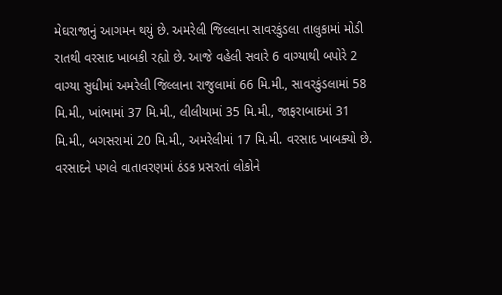મેઘરાજાનું આગમન થયું છે. અમરેલી જિલ્લાના સાવરકુંડલા તાલુકામાં મોડી રાતથી વરસાદ ખાબકી રહ્યો છે. આજે વહેલી સવારે 6 વાગ્યાથી બપોરે 2 વાગ્યા સુધીમાં અમરેલી જિલ્લાના રાજુલામાં 66 મિ.મી., સાવરકુંડલામાં 58 મિ.મી., ખાંભામાં 37 મિ.મી., લીલીયામાં 35 મિ.મી., જાફરાબાદમાં 31 મિ.મી., બગસરામાં 20 મિ.મી., અમરેલીમાં 17 મિ.મી. વરસાદ ખાબક્યો છે. વરસાદને પગલે વાતાવરણમાં ઠંડક પ્રસરતાં લોકોને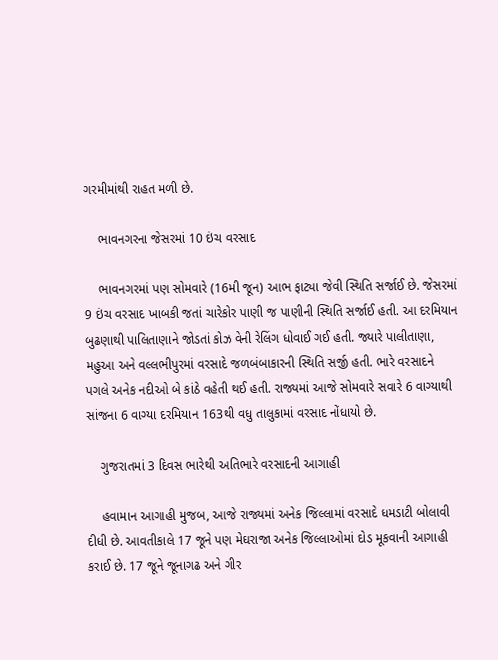ગરમીમાંથી રાહત મળી છે.

    ભાવનગરના જેસરમાં 10 ઇંચ વરસાદ

    ભાવનગરમાં પણ સોમવારે (16મી જૂન) આભ ફાટ્યા જેવી સ્થિતિ સર્જાઈ છે. જેસરમાં 9 ઇંચ વરસાદ ખાબકી જતાં ચારેકોર પાણી જ પાણીની સ્થિતિ સર્જાઈ હતી. આ દરમિયાન બુઢણાથી પાલિતાણાને જોડતાં કોઝ વેની રેલિંગ ધોવાઈ ગઈ હતી. જ્યારે પાલીતાણા, મહુઆ અને વલ્લભીપુરમાં વરસાદે જળબંબાકારની સ્થિતિ સર્જી હતી. ભારે વરસાદને પગલે અનેક નદીઓ બે કાંઠે વહેતી થઈ હતી. રાજ્યમાં આજે સોમવારે સવારે 6 વાગ્યાથી સાંજના 6 વાગ્યા દરમિયાન 163થી વધુ તાલુકામાં વરસાદ નોંધાયો છે.

    ગુજરાતમાં 3 દિવસ ભારેથી અતિભારે વરસાદની આગાહી

    હવામાન આગાહી મુજબ, આજે રાજ્યમાં અનેક જિલ્લામાં વરસાદે ધમડાટી બોલાવી દીધી છે. આવતીકાલે 17 જૂને પણ મેઘરાજા અનેક જિલ્લાઓમાં દોડ મૂકવાની આગાહી કરાઈ છે. 17 જૂને જૂનાગઢ અને ગીર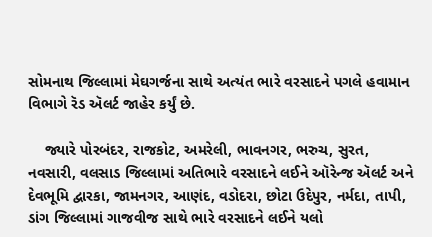સોમનાથ જિલ્લામાં મેઘગર્જના સાથે અત્યંત ભારે વરસાદને પગલે હવામાન વિભાગે રૅડ ઍલર્ટ જાહેર કર્યું છે.

    જ્યારે પોરબંદર, રાજકોટ, અમરેલી, ભાવનગર, ભરુચ, સુરત, નવસારી, વલસાડ જિલ્લામાં અતિભારે વરસાદને લઈને ઑરેન્જ ઍલર્ટ અને દેવભૂમિ દ્વારકા, જામનગર, આણંદ, વડોદરા, છોટા ઉદેપુર, નર્મદા, તાપી, ડાંગ જિલ્લામાં ગાજવીજ સાથે ભારે વરસાદને લઈને યલો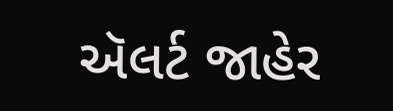ઍલર્ટ જાહેર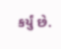કર્યું છે.